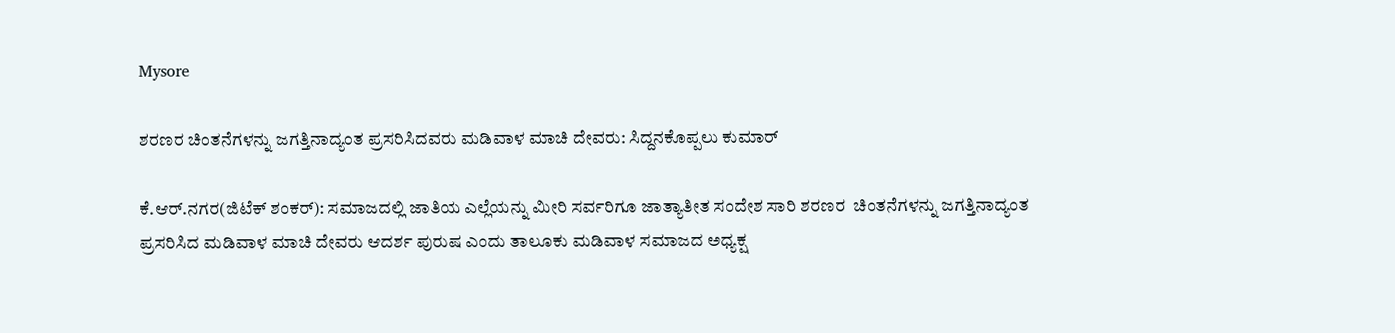Mysore

ಶರಣರ ಚಿಂತನೆಗಳನ್ನು ಜಗತ್ತಿನಾದ್ಯಂತ ಪ್ರಸರಿಸಿದವರು ಮಡಿವಾಳ ಮಾಚಿ ದೇವರು: ಸಿದ್ದನಕೊಪ್ಪಲು ಕುಮಾರ್

ಕೆ.ಆರ್.ನಗರ(ಜಿಟೆಕ್ ಶಂಕರ್): ಸಮಾಜದಲ್ಲಿ ಜಾತಿಯ‌ ಎಲ್ಲೆಯನ್ನು ಮೀರಿ ಸರ್ವರಿಗೂ ಜಾತ್ಯಾತೀತ ಸಂದೇಶ ಸಾರಿ ಶರಣರ  ಚಿಂತನೆಗಳನ್ನು ಜಗತ್ತಿನಾದ್ಯಂತ ಪ್ರಸರಿಸಿದ ಮಡಿವಾಳ ಮಾಚಿ ದೇವರು ಆದರ್ಶ ಪುರುಷ ಎಂದು ತಾಲೂಕು ಮಡಿವಾಳ ಸಮಾಜದ ಅಧ್ಯಕ್ಷ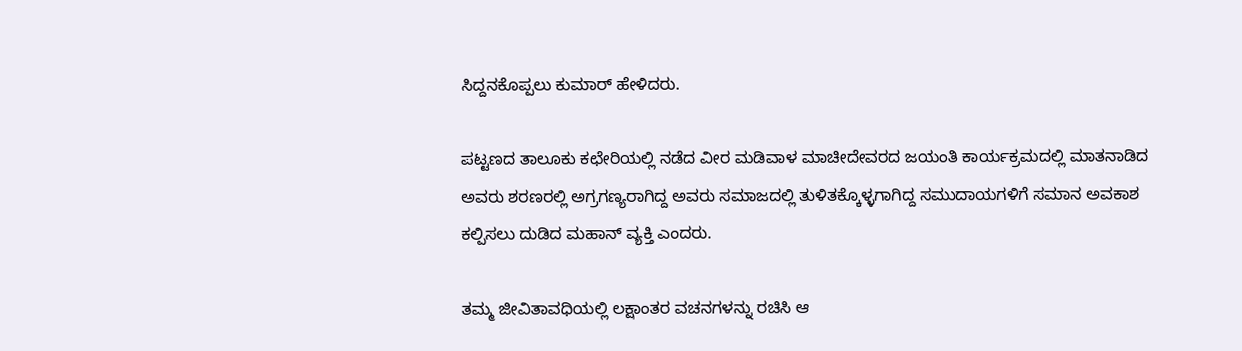ಸಿದ್ದನಕೊಪ್ಪಲು ಕುಮಾರ್ ಹೇಳಿದರು.

ಪಟ್ಟಣದ ತಾಲೂಕು ಕಛೇರಿಯಲ್ಲಿ ನಡೆದ ವೀರ ಮಡಿವಾಳ ಮಾಚೀದೇವರದ ಜಯಂತಿ ಕಾರ್ಯಕ್ರಮದಲ್ಲಿ ಮಾತನಾಡಿದ ಅವರು ಶರಣರಲ್ಲಿ ಅಗ್ರಗಣ್ಯರಾಗಿದ್ದ ಅವರು ಸಮಾಜದಲ್ಲಿ ತುಳಿತಕ್ಕೊಳ್ಳಗಾಗಿದ್ದ ಸಮುದಾಯಗಳಿಗೆ ಸಮಾನ ಅವಕಾಶ ಕಲ್ಪಿಸಲು ದುಡಿದ ಮಹಾನ್ ವ್ಯಕ್ತಿ ಎಂದರು.

ತಮ್ಮ ಜೀವಿತಾವಧಿಯಲ್ಲಿ ಲಕ್ಷಾಂತರ ವಚನಗಳನ್ನು ರಚಿಸಿ ಆ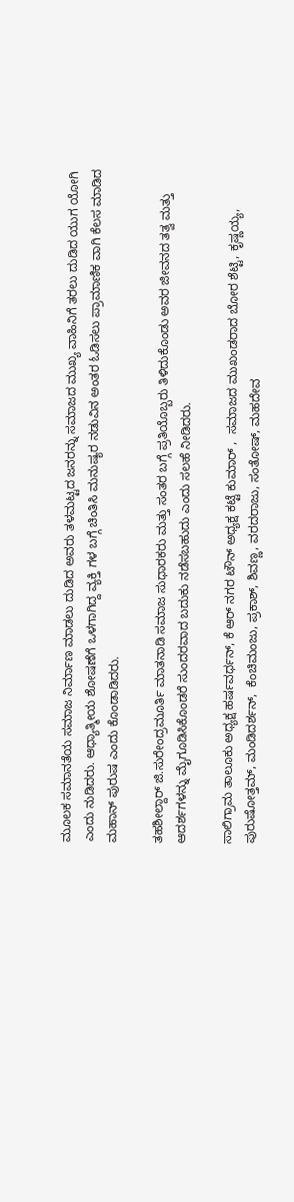ಮೂಲಕ ಸಮಾನತೆಯ ಸಮಾಜ ನಿರ್ಮಾಣ ಮಾಡಲು ದುಡಿದ ಅವರು ತಳ‌ಮಟ್ಟದ ಜನರನ್ನು ಸಮಾಜದ ಮುಖ್ಯ ವಾಹಿನಿಗೆ ತರಲು ದುಡಿದ ಯುಗ ಯೋಗಿ ಎಂದು ನುಡಿದರು. ಆಧ್ಯಾತ್ಮೀಯ ಶೋಷಣೆಗೆ ಒಳಗಾಗಿದ್ದ ವ್ಯಕ್ತಿ ಗಳ ಬಗ್ಗೆ ಚಿಂತಿಸಿ ಮನುಷ್ಯರ ನಡುವಿನ ಅಂತರ ಓಡಿಸಲು ಪ್ರಾಮಾಣಿಕ ವಾಗಿ ಕೆಲಸ ಮಾಡಿದ ಮಹಾನ್ ಪುರುಷ ಎಂದು ಕೊಂಡಾಡಿದರು.

ತಹಶೀಲ್ದಾರ್ ಜಿ.ಸುರೇಂದ್ರಮೂರ್ತಿ ಮಾತನಾಡಿ ಸಮಾಜ ಸುಧಾರಕರು ಮತ್ತು ಸಂತರ ಬಗ್ಗೆ ಪ್ರತಿಯೊಬ್ಬರು ತಿಳಿದುಕೊಂಡು ಅವರ ಜೀವನದ ತತ್ವ ಮತ್ತು ಆದರ್ಶಗಳನ್ನು ಮೈಗೂಡಿಸಿಕೊಂಡರೆ ಸುಂದರವಾದ ಬದುಕು ನಡೆಸಬಹುದು ಎಂದು‌ ಸಲಹೆ ನೀಡಿದರು.

ಸಾಲಿಗ್ರಾಮ ತಾಲೂಕು ಅಧ್ಯಕ್ಷ ಹರ್ಷವರ್ಧನ್, ಕೆ ಆರ್ ನಗರ ಟೌನ್ ಅಧ್ಯಕ್ಷ ಕಟ್ಟೆ ಕುಮಾರ್ ,  ಸಮಾಜದ ಮುಖಂಡರಾದ ಬೋರ ಶೆಟ್ಟಿ, ಕೃಷ್ಣಯ್ಯ, ಪುರುಷೋತ್ತಮ್, ಮಂಡಿದರ್ಶನ್,  ಕೆಂಚಿಮಂಜು, ಪ್ರಕಾಶ್, ಶಿವಣ್ಣ, ವರದರಾಜು, ಸಂತೋಷ್, ಮಹದೇವ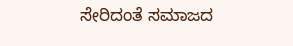ಸೇರಿದಂತೆ ಸಮಾಜದ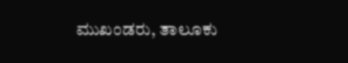ಮುಖಂಡರು, ತಾಲೂಕು‌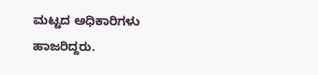ಮಟ್ಟದ ಅಧಿಕಾರಿಗಳು ಹಾಜರಿದ್ದರು.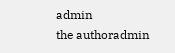admin
the authoradmin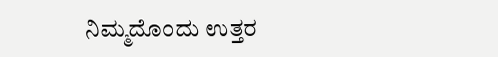ನಿಮ್ಮದೊಂದು ಉತ್ತರ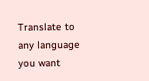Translate to any language you want